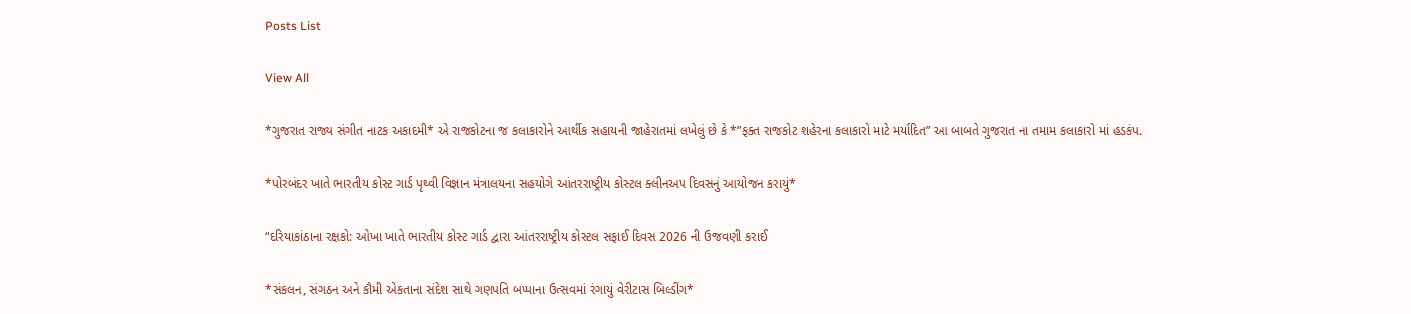Posts List

View All

*ગુજરાત રાજ્ય સંગીત નાટક અકાદમી* એ રાજકોટના જ કલાકારોને આર્થીક સહાયની જાહેરાતમાં લખેલું છે કે *”ફક્ત રાજકોટ શહેરના કલાકારો માટે મર્યાદિત” આ બાબતે ગુજરાત ના તમામ કલાકારો માં હડકંપ.

*પોરબંદર ખાતે ભારતીય કોસ્ટ ગાર્ડ પૃથ્વી વિજ્ઞાન મંત્રાલયના સહયોગે આંતરરાષ્ટ્રીય કોસ્ટલ ક્લીનઅપ દિવસનું આયોજન કરાયું*

“દરિયાકાંઠાના રક્ષકો: ઓખા ખાતે ભારતીય કોસ્ટ ગાર્ડ દ્વારા આંતરરાષ્ટ્રીય કોસ્ટલ સફાઈ દિવસ 2026 ની ઉજવણી કરાઈ

*સંકલન, સંગઠન અને કૌમી એકતાના સંદેશ સાથે ગણપતિ બપ્પાના ઉત્સવમાં રંગાયું વેરીટાસ બિલ્ડીંગ*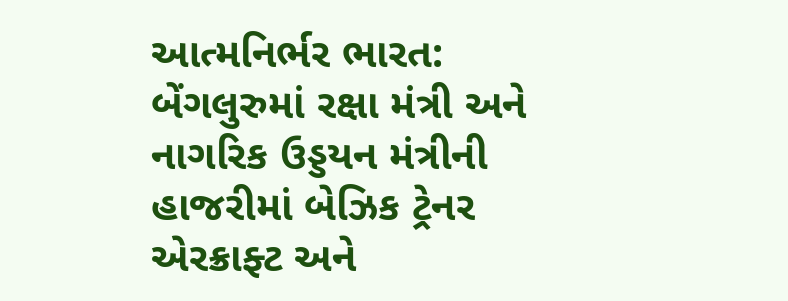આત્મનિર્ભર ભારત: બેંગલુરુમાં રક્ષા મંત્રી અને નાગરિક ઉડ્ડયન મંત્રીની હાજરીમાં બેઝિક ટ્રેનર એરક્રાફ્ટ અને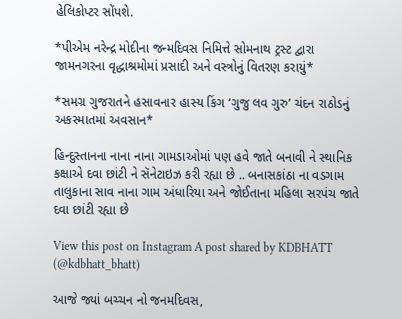હેલિકોપ્ટર સોંપશે.

*પીએમ નરેન્દ્ર મોદીના જન્મદિવસ નિમિત્તે સોમનાથ ટ્રસ્ટ દ્વારા જામનગરના વૃદ્ધાશ્રમોમાં પ્રસાદી અને વસ્ત્રોનું વિતરણ કરાયું*

*સમગ્ર ગુજરાતને હસાવનાર હાસ્ય કિંગ ‘ગુજુ લવ ગુરુ’ ચંદન રાઠોડનું અકસ્માતમાં અવસાન*

હિન્દુસ્તાનના નાના નાના ગામડાઓમાં પણ હવે જાતે બનાવી ને સ્થાનિક કક્ષાએ દવા છાંટી ને સૅનેટાઇઝ કરી રહ્યા છે .. બનાસકાંઠા ના વડગામ તાલુકાના સાવ નાના ગામ અંધારિયા અને જોઈતાના મહિલા સરપંચ જાતે દવા છાંટી રહ્યા છે

View this post on Instagram A post shared by KDBHATT (@kdbhatt_bhatt)

આજે જ્યાં બચ્ચન નો જનમદિવસ,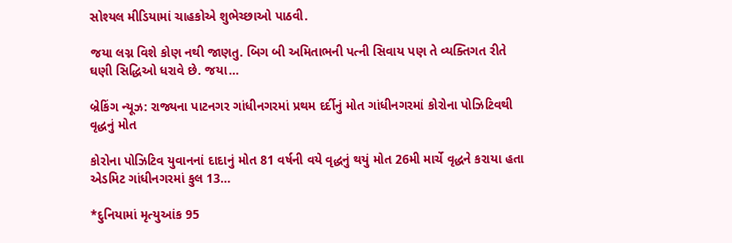સોશ્યલ મીડિયામાં ચાહકોએ શુભેચ્છાઓ પાઠવી.

જયા લગ્ન વિશે કોણ નથી જાણતુ. બિગ બી અમિતાભની પત્ની સિવાય પણ તે વ્યક્તિગત રીતે ઘણી સિદ્ધિઓ ધરાવે છે. જયા…

બ્રેકિંગ ન્યૂઝ: રાજ્યના પાટનગર ગાંધીનગરમાં પ્રથમ દર્દીનું મોત ગાંધીનગરમાં કોરોના પોઝિટિવથી વૃદ્ધનું મોત

કોરોના પોઝિટિવ યુવાનનાં દાદાનું મોત 81 વર્ષની વયે વૃદ્ધનું થયું મોત 26મી માર્ચે વૃદ્ધને કરાયા હતા એડમિટ ગાંધીનગરમાં કુલ 13…

*દુનિયામાં મૃત્યુઆંક 95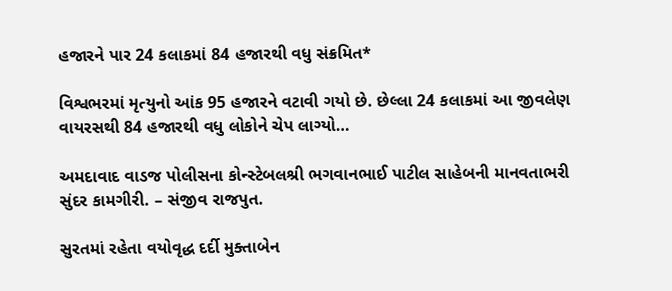હજારને પાર 24 કલાકમાં 84 હજારથી વધુ સંક્રમિત*

વિશ્વભરમાં મૃત્યુનો આંક 95 હજારને વટાવી ગયો છે. છેલ્લા 24 કલાકમાં આ જીવલેણ વાયરસથી 84 હજારથી વધુ લોકોને ચેપ લાગ્યો…

અમદાવાદ વાડજ પોલીસના કોન્સ્ટેબલશ્રી ભગવાનભાઈ પાટીલ સાહેબની માનવતાભરી સુંદર કામગીરી. – સંજીવ રાજપુત.

સુરતમાં રહેતા વયોવૃદ્ધ દર્દી મુક્તાબેન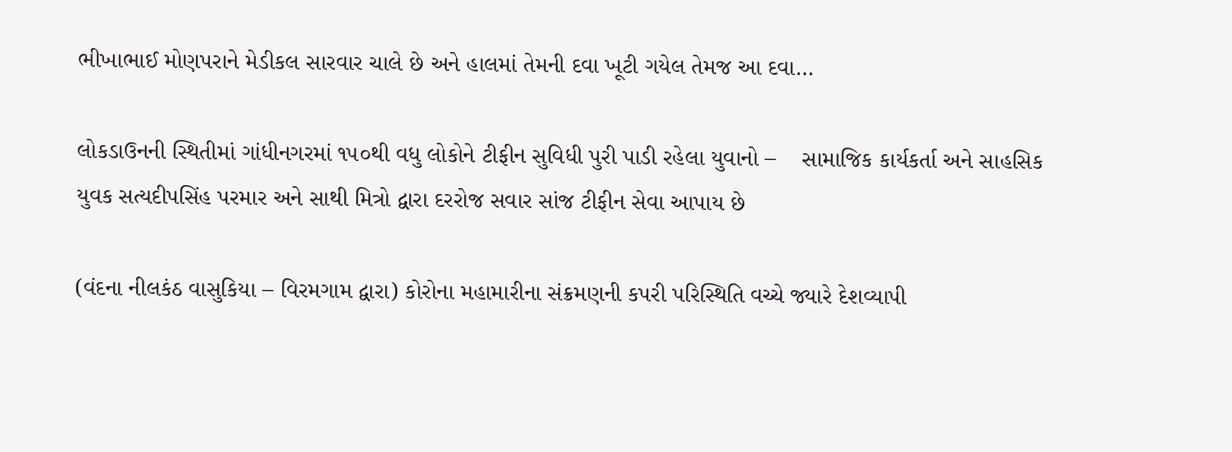ભીખાભાઈ મોણપરાને મેડીકલ સારવાર ચાલે છે અને હાલમાં તેમની દવા ખૂટી ગયેલ તેમજ આ દવા…

લોકડાઉનની સ્થિતીમાં ગાંધીનગરમાં ૧૫૦થી વધુ લોકોને ટીફીન સુવિધી પુરી પાડી રહેલા યુવાનો –    સામાજિક કાર્યકર્તા અને સાહસિક યુવક સત્યદીપસિંહ પરમાર અને સાથી મિત્રો દ્વારા દરરોજ સવાર સાંજ ટીફીન સેવા આપાય છે

(વંદના નીલકંઠ વાસુકિયા – વિરમગામ દ્વારા) કોરોના મહામારીના સંક્રમણની કપરી પરિસ્થિતિ વચ્ચે જ્યારે દેશવ્યાપી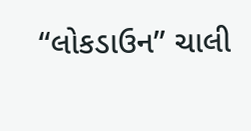“લોકડાઉન” ચાલી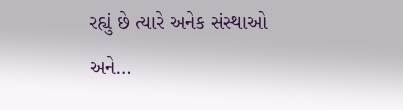રહ્યું છે ત્યારે અનેક સંસ્થાઓ અને…